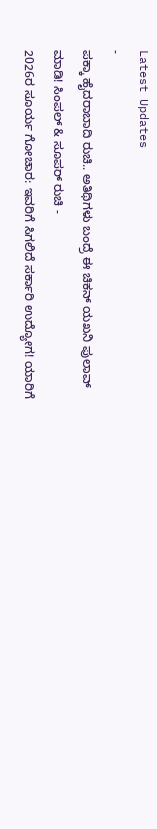Latest Updates
-
ಪಕ್ಕಾ ಹೈದರಾಬಾದಿ ರುಚಿ.. ಅತಿಥಿಗಳು ಬಂದ್ರೆ ಈ ಚಿಕನ್ ಯಖನಿ ಪುಲಾವ್ ಮಾಡಿ! ಸಿಂಪಲ್ & ಸೂಪರ್ ರುಚಿ -
2026ರ ಸೂರ್ಯ ಗೋಚಾರ: ಇವರಿಗೆ ಸಿಗಲಿದೆ ಸರ್ಕಾರಿ ಉದ್ಯೋಗ! ಯಾರಿಗೆ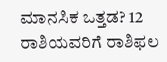ಮಾನಸಿಕ ಒತ್ತಡ? 12 ರಾಶಿಯವರಿಗೆ ರಾಶಿಫಲ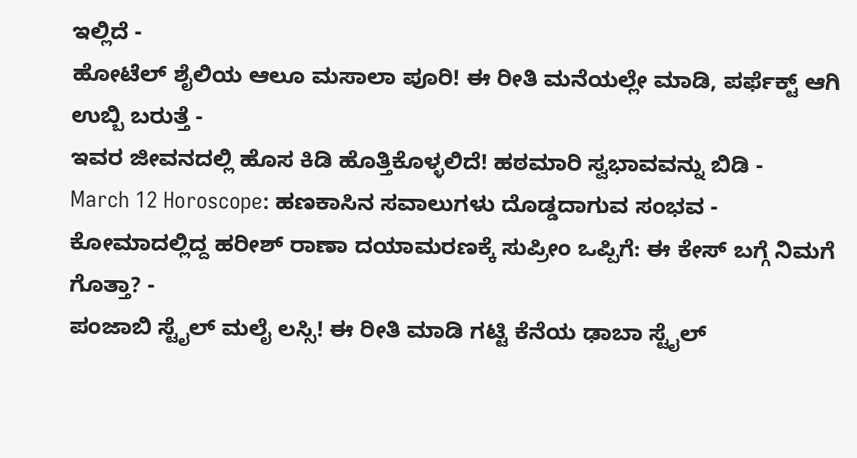ಇಲ್ಲಿದೆ -
ಹೋಟೆಲ್ ಶೈಲಿಯ ಆಲೂ ಮಸಾಲಾ ಪೂರಿ! ಈ ರೀತಿ ಮನೆಯಲ್ಲೇ ಮಾಡಿ, ಪರ್ಫೆಕ್ಟ್ ಆಗಿ ಉಬ್ಬಿ ಬರುತ್ತೆ -
ಇವರ ಜೀವನದಲ್ಲಿ ಹೊಸ ಕಿಡಿ ಹೊತ್ತಿಕೊಳ್ಳಲಿದೆ! ಹಠಮಾರಿ ಸ್ವಭಾವವನ್ನು ಬಿಡಿ -
March 12 Horoscope: ಹಣಕಾಸಿನ ಸವಾಲುಗಳು ದೊಡ್ಡದಾಗುವ ಸಂಭವ -
ಕೋಮಾದಲ್ಲಿದ್ದ ಹರೀಶ್ ರಾಣಾ ದಯಾಮರಣಕ್ಕೆ ಸುಪ್ರೀಂ ಒಪ್ಪಿಗೆ: ಈ ಕೇಸ್ ಬಗ್ಗೆ ನಿಮಗೆ ಗೊತ್ತಾ? -
ಪಂಜಾಬಿ ಸ್ಟೈಲ್ ಮಲೈ ಲಸ್ಸಿ! ಈ ರೀತಿ ಮಾಡಿ ಗಟ್ಟಿ ಕೆನೆಯ ಢಾಬಾ ಸ್ಟೈಲ್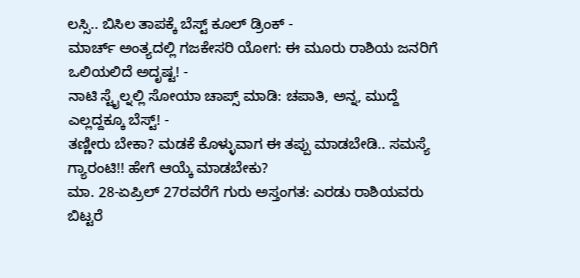ಲಸ್ಸಿ.. ಬಿಸಿಲ ತಾಪಕ್ಕೆ ಬೆಸ್ಟ್ ಕೂಲ್ ಡ್ರಿಂಕ್ -
ಮಾರ್ಚ್ ಅಂತ್ಯದಲ್ಲಿ ಗಜಕೇಸರಿ ಯೋಗ: ಈ ಮೂರು ರಾಶಿಯ ಜನರಿಗೆ ಒಲಿಯಲಿದೆ ಅದೃಷ್ಟ! -
ನಾಟಿ ಸ್ಟೈಲ್ನಲ್ಲಿ ಸೋಯಾ ಚಾಪ್ಸ್ ಮಾಡಿ: ಚಪಾತಿ, ಅನ್ನ, ಮುದ್ದೆ ಎಲ್ಲದ್ದಕ್ಕೂ ಬೆಸ್ಟ್! -
ತಣ್ಣೀರು ಬೇಕಾ? ಮಡಕೆ ಕೊಳ್ಳುವಾಗ ಈ ತಪ್ಪು ಮಾಡಬೇಡಿ.. ಸಮಸ್ಯೆ ಗ್ಯಾರಂಟಿ!! ಹೇಗೆ ಆಯ್ಕೆ ಮಾಡಬೇಕು?
ಮಾ. 28-ಏಪ್ರಿಲ್ 27ರವರೆಗೆ ಗುರು ಅಸ್ತಂಗತ: ಎರಡು ರಾಶಿಯವರು ಬಿಟ್ಟರೆ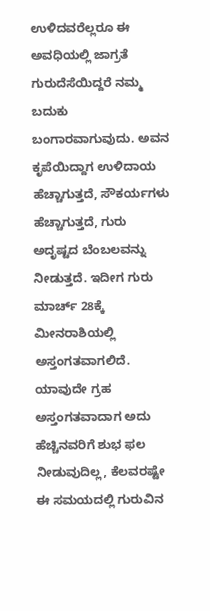ಉಳಿದವರೆಲ್ಲರೂ ಈ ಅವಧಿಯಲ್ಲಿ ಜಾಗ್ರತೆ
ಗುರುದೆಸೆಯಿದ್ದರೆ ನಮ್ಮ ಬದುಕು ಬಂಗಾರವಾಗುವುದು. ಅವನ ಕೃಪೆಯಿದ್ದಾಗ ಉಳಿದಾಯ ಹೆಚ್ಚಾಗುತ್ತದೆ, ಸೌಕರ್ಯಗಳು ಹೆಚ್ಚಾಗುತ್ತದೆ, ಗುರು ಅದೃಷ್ಟದ ಬೆಂಬಲವನ್ನು ನೀಡುತ್ತದೆ. ಇದೀಗ ಗುರು ಮಾರ್ಚ್ 28ಕ್ಕೆ ಮೀನರಾಶಿಯಲ್ಲಿ ಅಸ್ತಂಗತವಾಗಲಿದೆ.
ಯಾವುದೇ ಗ್ರಹ ಅಸ್ತಂಗತವಾದಾಗ ಅದು ಹೆಚ್ಚಿನವರಿಗೆ ಶುಭ ಫಲ ನೀಡುವುದಿಲ್ಲ, ಕೆಲವರಷ್ಟೇ ಈ ಸಮಯದಲ್ಲಿ ಗುರುವಿನ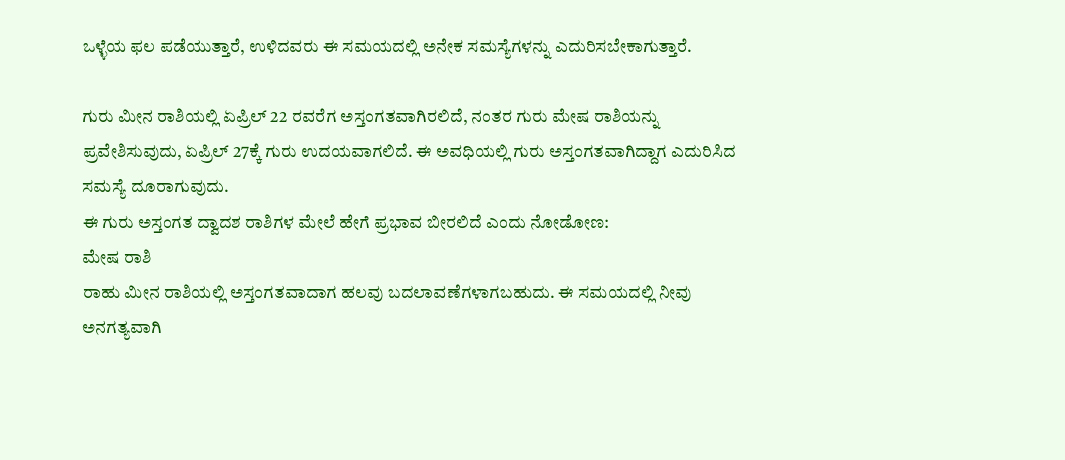ಒಳ್ಳೆಯ ಫಲ ಪಡೆಯುತ್ತಾರೆ, ಉಳಿದವರು ಈ ಸಮಯದಲ್ಲಿ ಅನೇಕ ಸಮಸ್ಯೆಗಳನ್ನು ಎದುರಿಸಬೇಕಾಗುತ್ತಾರೆ.

ಗುರು ಮೀನ ರಾಶಿಯಲ್ಲಿ ಏಪ್ರಿಲ್ 22 ರವರೆಗ ಅಸ್ತಂಗತವಾಗಿರಲಿದೆ, ನಂತರ ಗುರು ಮೇಷ ರಾಶಿಯನ್ನು ಪ್ರವೇಶಿಸುವುದು, ಏಪ್ರಿಲ್ 27ಕ್ಕೆ ಗುರು ಉದಯವಾಗಲಿದೆ. ಈ ಅವಧಿಯಲ್ಲಿ ಗುರು ಅಸ್ತಂಗತವಾಗಿದ್ದಾಗ ಎದುರಿಸಿದ ಸಮಸ್ಯೆ ದೂರಾಗುವುದು.
ಈ ಗುರು ಅಸ್ತಂಗತ ದ್ವಾದಶ ರಾಶಿಗಳ ಮೇಲೆ ಹೇಗೆ ಪ್ರಭಾವ ಬೀರಲಿದೆ ಎಂದು ನೋಡೋಣ:
ಮೇಷ ರಾಶಿ
ರಾಹು ಮೀನ ರಾಶಿಯಲ್ಲಿ ಅಸ್ತಂಗತವಾದಾಗ ಹಲವು ಬದಲಾವಣೆಗಳಾಗಬಹುದು. ಈ ಸಮಯದಲ್ಲಿ ನೀವು ಅನಗತ್ಯವಾಗಿ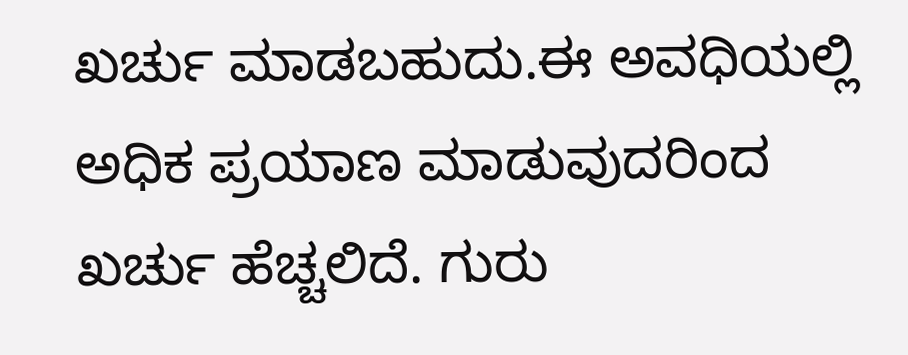ಖರ್ಚು ಮಾಡಬಹುದು.ಈ ಅವಧಿಯಲ್ಲಿ ಅಧಿಕ ಪ್ರಯಾಣ ಮಾಡುವುದರಿಂದ ಖರ್ಚು ಹೆಚ್ಚಲಿದೆ. ಗುರು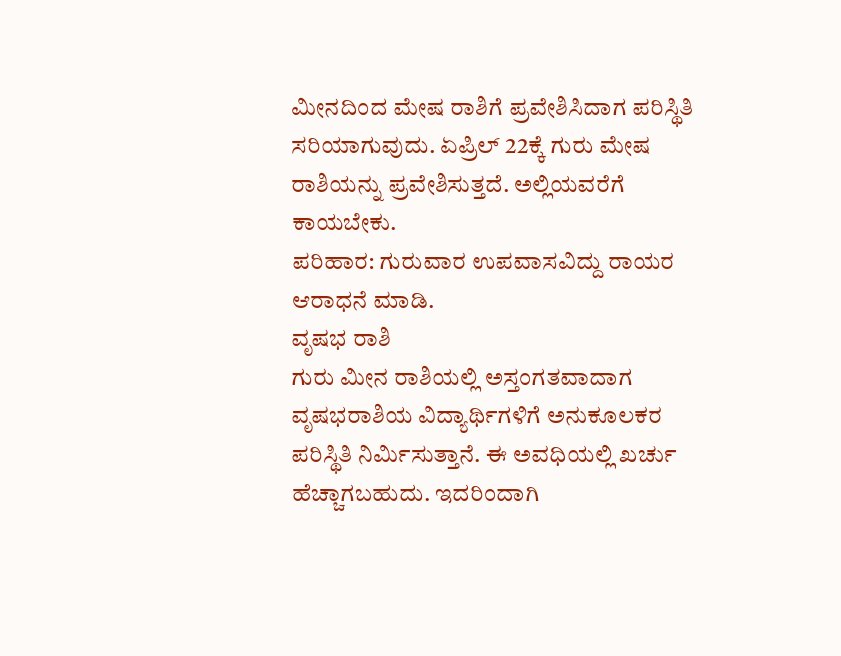ಮೀನದಿಂದ ಮೇಷ ರಾಶಿಗೆ ಪ್ರವೇಶಿಸಿದಾಗ ಪರಿಸ್ಥಿತಿ ಸರಿಯಾಗುವುದು. ಏಪ್ರಿಲ್ 22ಕ್ಕೆ ಗುರು ಮೇಷ ರಾಶಿಯನ್ನು ಪ್ರವೇಶಿಸುತ್ತದೆ. ಅಲ್ಲಿಯವರೆಗೆ ಕಾಯಬೇಕು.
ಪರಿಹಾರ: ಗುರುವಾರ ಉಪವಾಸವಿದ್ದು ರಾಯರ ಆರಾಧನೆ ಮಾಡಿ.
ವೃಷಭ ರಾಶಿ
ಗುರು ಮೀನ ರಾಶಿಯಲ್ಲಿ ಅಸ್ತಂಗತವಾದಾಗ ವೃಷಭರಾಶಿಯ ವಿದ್ಯಾರ್ಥಿಗಳಿಗೆ ಅನುಕೂಲಕರ ಪರಿಸ್ಥಿತಿ ನಿರ್ಮಿಸುತ್ತಾನೆ. ಈ ಅವಧಿಯಲ್ಲಿ ಖರ್ಚು ಹೆಚ್ಚಾಗಬಹುದು. ಇದರಿಂದಾಗಿ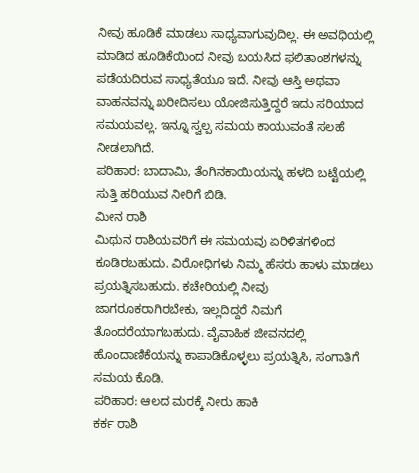ನೀವು ಹೂಡಿಕೆ ಮಾಡಲು ಸಾಧ್ಯವಾಗುವುದಿಲ್ಲ. ಈ ಅವಧಿಯಲ್ಲಿ ಮಾಡಿದ ಹೂಡಿಕೆಯಿಂದ ನೀವು ಬಯಸಿದ ಫಲಿತಾಂಶಗಳನ್ನು ಪಡೆಯದಿರುವ ಸಾಧ್ಯತೆಯೂ ಇದೆ. ನೀವು ಆಸ್ತಿ ಅಥವಾ ವಾಹನವನ್ನು ಖರೀದಿಸಲು ಯೋಜಿಸುತ್ತಿದ್ದರೆ ಇದು ಸರಿಯಾದ ಸಮಯವಲ್ಲ. ಇನ್ನೂ ಸ್ವಲ್ಪ ಸಮಯ ಕಾಯುವಂತೆ ಸಲಹೆ ನೀಡಲಾಗಿದೆ.
ಪರಿಹಾರ: ಬಾದಾಮಿ, ತೆಂಗಿನಕಾಯಿಯನ್ನು ಹಳದಿ ಬಟ್ಟೆಯಲ್ಲಿ ಸುತ್ತಿ ಹರಿಯುವ ನೀರಿಗೆ ಬಿಡಿ.
ಮೀನ ರಾಶಿ
ಮಿಥುನ ರಾಶಿಯವರಿಗೆ ಈ ಸಮಯವು ಏರಿಳಿತಗಳಿಂದ ಕೂಡಿರಬಹುದು. ವಿರೋಧಿಗಳು ನಿಮ್ಮ ಹೆಸರು ಹಾಳು ಮಾಡಲು ಪ್ರಯತ್ನಿಸಬಹುದು. ಕಚೇರಿಯಲ್ಲಿ ನೀವು ಜಾಗರೂಕರಾಗಿರಬೇಕು, ಇಲ್ಲದಿದ್ದರೆ ನಿಮಗೆ ತೊಂದರೆಯಾಗಬಹುದು. ವೈವಾಹಿಕ ಜೀವನದಲ್ಲಿ ಹೊಂದಾಣಿಕೆಯನ್ನು ಕಾಪಾಡಿಕೊಳ್ಳಲು ಪ್ರಯತ್ನಿಸಿ, ಸಂಗಾತಿಗೆ ಸಮಯ ಕೊಡಿ.
ಪರಿಹಾರ: ಆಲದ ಮರಕ್ಕೆ ನೀರು ಹಾಕಿ
ಕರ್ಕ ರಾಶಿ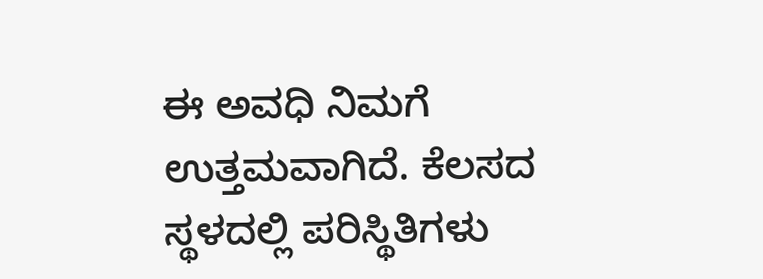ಈ ಅವಧಿ ನಿಮಗೆ ಉತ್ತಮವಾಗಿದೆ. ಕೆಲಸದ ಸ್ಥಳದಲ್ಲಿ ಪರಿಸ್ಥಿತಿಗಳು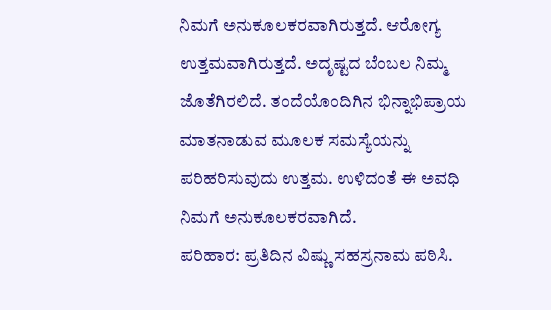ನಿಮಗೆ ಅನುಕೂಲಕರವಾಗಿರುತ್ತದೆ. ಆರೋಗ್ಯ ಉತ್ತಮವಾಗಿರುತ್ತದೆ. ಅದೃಷ್ಟದ ಬೆಂಬಲ ನಿಮ್ಮ ಜೊತೆಗಿರಲಿದೆ. ತಂದೆಯೊಂದಿಗಿನ ಭಿನ್ನಾಭಿಪ್ರಾಯ ಮಾತನಾಡುವ ಮೂಲಕ ಸಮಸ್ಯೆಯನ್ನು ಪರಿಹರಿಸುವುದು ಉತ್ತಮ. ಉಳಿದಂತೆ ಈ ಅವಧಿ ನಿಮಗೆ ಅನುಕೂಲಕರವಾಗಿದೆ.
ಪರಿಹಾರ: ಪ್ರತಿದಿನ ವಿಷ್ಣು ಸಹಸ್ರನಾಮ ಪಠಿಸಿ.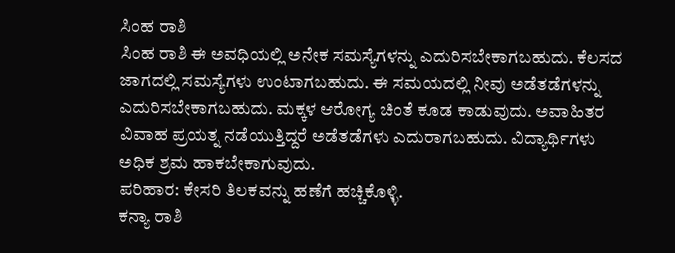ಸಿಂಹ ರಾಶಿ
ಸಿಂಹ ರಾಶಿ ಈ ಅವಧಿಯಲ್ಲಿ ಅನೇಕ ಸಮಸ್ಯೆಗಳನ್ನು ಎದುರಿಸಬೇಕಾಗಬಹುದು. ಕೆಲಸದ ಜಾಗದಲ್ಲಿ ಸಮಸ್ಯೆಗಳು ಉಂಟಾಗಬಹುದು. ಈ ಸಮಯದಲ್ಲಿ ನೀವು ಅಡೆತಡೆಗಳನ್ನು ಎದುರಿಸಬೇಕಾಗಬಹುದು. ಮಕ್ಕಳ ಆರೋಗ್ಯ ಚಿಂತೆ ಕೂಡ ಕಾಡುವುದು. ಅವಾಹಿತರ ವಿವಾಹ ಪ್ರಯತ್ನ ನಡೆಯುತ್ತಿದ್ದರೆ ಅಡೆತಡೆಗಳು ಎದುರಾಗಬಹುದು. ವಿದ್ಯಾರ್ಥಿಗಳು ಅಧಿಕ ಶ್ರಮ ಹಾಕಬೇಕಾಗುವುದು.
ಪರಿಹಾರ: ಕೇಸರಿ ತಿಲಕವನ್ನು ಹಣೆಗೆ ಹಚ್ಚಿಕೊಳ್ಳಿ.
ಕನ್ಯಾ ರಾಶಿ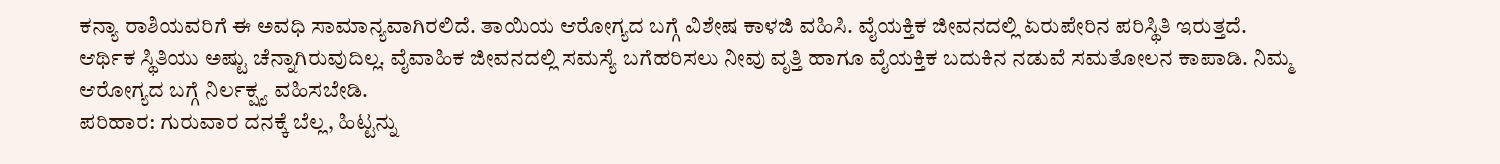ಕನ್ಯಾ ರಾಶಿಯವರಿಗೆ ಈ ಅವಧಿ ಸಾಮಾನ್ಯವಾಗಿರಲಿದೆ. ತಾಯಿಯ ಆರೋಗ್ಯದ ಬಗ್ಗೆ ವಿಶೇಷ ಕಾಳಜಿ ವಹಿಸಿ. ವೈಯಕ್ತಿಕ ಜೀವನದಲ್ಲಿ ಏರುಪೇರಿನ ಪರಿಸ್ಥಿತಿ ಇರುತ್ತದೆ. ಆರ್ಥಿಕ ಸ್ಥಿತಿಯು ಅಷ್ಟು ಚೆನ್ನಾಗಿರುವುದಿಲ್ಲ. ವೈವಾಹಿಕ ಜೀವನದಲ್ಲಿ ಸಮಸ್ಯೆ ಬಗೆಹರಿಸಲು ನೀವು ವೃತ್ತಿ ಹಾಗೂ ವೈಯಕ್ತಿಕ ಬದುಕಿನ ನಡುವೆ ಸಮತೋಲನ ಕಾಪಾಡಿ. ನಿಮ್ಮ ಆರೋಗ್ಯದ ಬಗ್ಗೆ ನಿರ್ಲಕ್ಷ್ಯ ವಹಿಸಬೇಡಿ.
ಪರಿಹಾರ: ಗುರುವಾರ ದನಕ್ಕೆ ಬೆಲ್ಲ, ಹಿಟ್ಟನ್ನು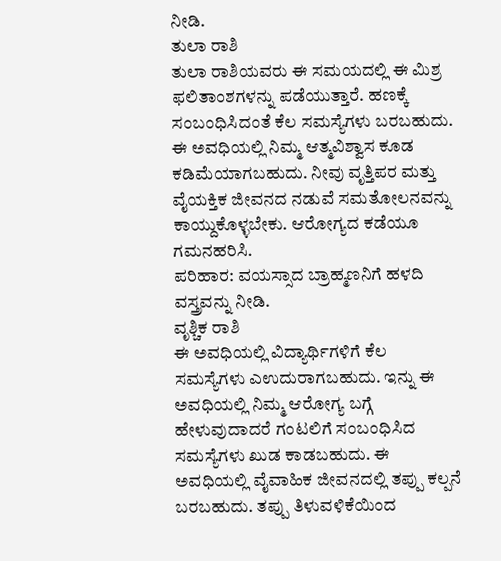ನೀಡಿ.
ತುಲಾ ರಾಶಿ
ತುಲಾ ರಾಶಿಯವರು ಈ ಸಮಯದಲ್ಲಿ ಈ ಮಿಶ್ರ ಫಲಿತಾಂಶಗಳನ್ನು ಪಡೆಯುತ್ತಾರೆ. ಹಣಕ್ಕೆ ಸಂಬಂಧಿಸಿದಂತೆ ಕೆಲ ಸಮಸ್ಯೆಗಳು ಬರಬಹುದು. ಈ ಅವಧಿಯಲ್ಲಿ ನಿಮ್ಮ ಆತ್ಮವಿಶ್ವಾಸ ಕೂಡ ಕಡಿಮೆಯಾಗಬಹುದು. ನೀವು ವೃತ್ತಿಪರ ಮತ್ತು ವೈಯಕ್ತಿಕ ಜೀವನದ ನಡುವೆ ಸಮತೋಲನವನ್ನು ಕಾಯ್ದುಕೊಳ್ಳಬೇಕು. ಆರೋಗ್ಯದ ಕಡೆಯೂ ಗಮನಹರಿಸಿ.
ಪರಿಹಾರ: ವಯಸ್ಸಾದ ಬ್ರಾಹ್ಮಣನಿಗೆ ಹಳದಿ ವಸ್ತ್ರವನ್ನು ನೀಡಿ.
ವೃಶ್ಚಿಕ ರಾಶಿ
ಈ ಅವಧಿಯಲ್ಲಿ ವಿದ್ಯಾರ್ಥಿಗಳಿಗೆ ಕೆಲ ಸಮಸ್ಯೆಗಳು ಎಉದುರಾಗಬಹುದು. ಇನ್ನು ಈ ಅವಧಿಯಲ್ಲಿ ನಿಮ್ಮ ಆರೋಗ್ಯ ಬಗ್ಗೆ ಹೇಳುವುದಾದರೆ ಗಂಟಲಿಗೆ ಸಂಬಂಧಿಸಿದ ಸಮಸ್ಯೆಗಳು ಖುಡ ಕಾಡಬಹುದು. ಈ ಅವಧಿಯಲ್ಲಿ ವೈವಾಹಿಕ ಜೀವನದಲ್ಲಿ ತಪ್ಪು ಕಲ್ಪನೆ ಬರಬಹುದು. ತಪ್ಪು ತಿಳುವಳಿಕೆಯಿಂದ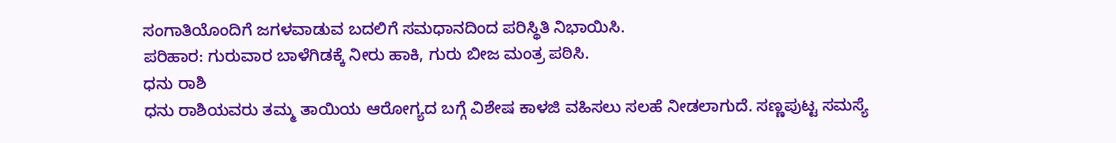ಸಂಗಾತಿಯೊಂದಿಗೆ ಜಗಳವಾಡುವ ಬದಲಿಗೆ ಸಮಧಾನದಿಂದ ಪರಿಸ್ಥಿತಿ ನಿಭಾಯಿಸಿ.
ಪರಿಹಾರ: ಗುರುವಾರ ಬಾಳೆಗಿಡಕ್ಕೆ ನೀರು ಹಾಕಿ, ಗುರು ಬೀಜ ಮಂತ್ರ ಪಠಿಸಿ.
ಧನು ರಾಶಿ
ಧನು ರಾಶಿಯವರು ತಮ್ಮ ತಾಯಿಯ ಆರೋಗ್ಯದ ಬಗ್ಗೆ ವಿಶೇಷ ಕಾಳಜಿ ವಹಿಸಲು ಸಲಹೆ ನೀಡಲಾಗುದೆ. ಸಣ್ಣಪುಟ್ಟ ಸಮಸ್ಯೆ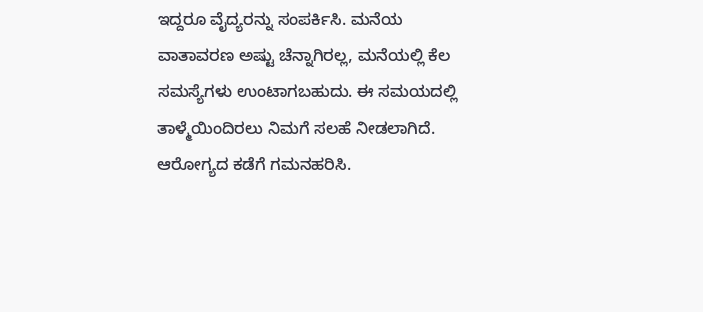ಇದ್ದರೂ ವೈದ್ಯರನ್ನು ಸಂಪರ್ಕಿಸಿ. ಮನೆಯ ವಾತಾವರಣ ಅಷ್ಟು ಚೆನ್ನಾಗಿರಲ್ಲ, ಮನೆಯಲ್ಲಿ ಕೆಲ ಸಮಸ್ಯೆಗಳು ಉಂಟಾಗಬಹುದು. ಈ ಸಮಯದಲ್ಲಿ ತಾಳ್ಮೆಯಿಂದಿರಲು ನಿಮಗೆ ಸಲಹೆ ನೀಡಲಾಗಿದೆ. ಆರೋಗ್ಯದ ಕಡೆಗೆ ಗಮನಹರಿಸಿ.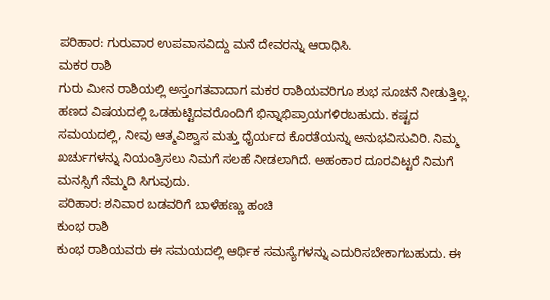ಪರಿಹಾರ: ಗುರುವಾರ ಉಪವಾಸವಿದ್ದು ಮನೆ ದೇವರನ್ನು ಆರಾಧಿಸಿ.
ಮಕರ ರಾಶಿ
ಗುರು ಮೀನ ರಾಶಿಯಲ್ಲಿ ಅಸ್ತಂಗತವಾದಾಗ ಮಕರ ರಾಶಿಯವರಿಗೂ ಶುಭ ಸೂಚನೆ ನೀಡುತ್ತಿಲ್ಲ. ಹಣದ ವಿಷಯದಲ್ಲಿ ಒಡಹುಟ್ಟಿದವರೊಂದಿಗೆ ಭಿನ್ನಾಭಿಪ್ರಾಯಗಳಿರಬಹುದು. ಕಷ್ಟದ ಸಮಯದಲ್ಲಿ, ನೀವು ಆತ್ಮವಿಶ್ವಾಸ ಮತ್ತು ಧೈರ್ಯದ ಕೊರತೆಯನ್ನು ಅನುಭವಿಸುವಿರಿ. ನಿಮ್ಮ ಖರ್ಚುಗಳನ್ನು ನಿಯಂತ್ರಿಸಲು ನಿಮಗೆ ಸಲಹೆ ನೀಡಲಾಗಿದೆ. ಅಹಂಕಾರ ದೂರವಿಟ್ಟರೆ ನಿಮಗೆ ಮನಸ್ಸಿಗೆ ನೆಮ್ಮದಿ ಸಿಗುವುದು.
ಪರಿಹಾರ: ಶನಿವಾರ ಬಡವರಿಗೆ ಬಾಳೆಹಣ್ಣು ಹಂಚಿ
ಕುಂಭ ರಾಶಿ
ಕುಂಭ ರಾಶಿಯವರು ಈ ಸಮಯದಲ್ಲಿ ಆರ್ಥಿಕ ಸಮಸ್ಯೆಗಳನ್ನು ಎದುರಿಸಬೇಕಾಗಬಹುದು. ಈ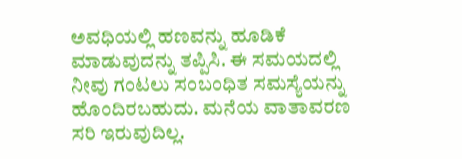ಅವಧಿಯಲ್ಲಿ ಹಣವನ್ನು ಹೂಡಿಕೆ ಮಾಡುವುದನ್ನು ತಪ್ಪಿಸಿ. ಈ ಸಮಯದಲ್ಲಿ ನೀವು ಗಂಟಲು ಸಂಬಂಧಿತ ಸಮಸ್ಯೆಯನ್ನು ಹೊಂದಿರಬಹುದು. ಮನೆಯ ವಾತಾವರಣ ಸರಿ ಇರುವುದಿಲ್ಲ.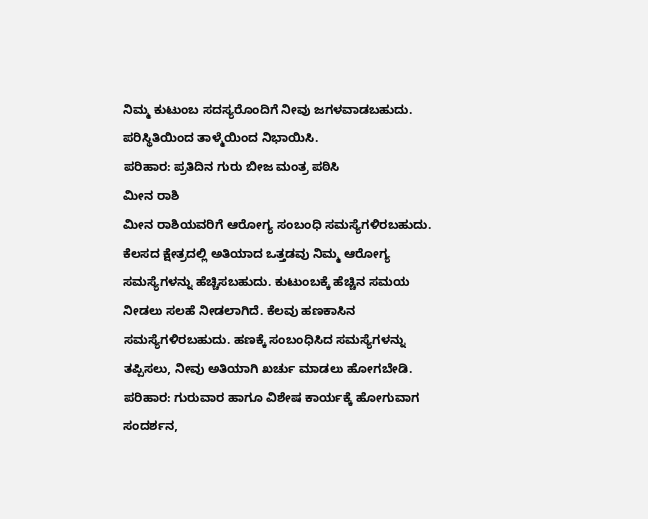ನಿಮ್ಮ ಕುಟುಂಬ ಸದಸ್ಯರೊಂದಿಗೆ ನೀವು ಜಗಳವಾಡಬಹುದು. ಪರಿಸ್ಥಿತಿಯಿಂದ ತಾಳ್ಮೆಯಿಂದ ನಿಭಾಯಿಸಿ.
ಪರಿಹಾರ: ಪ್ರತಿದಿನ ಗುರು ಬೀಜ ಮಂತ್ರ ಪಠಿಸಿ
ಮೀನ ರಾಶಿ
ಮೀನ ರಾಶಿಯವರಿಗೆ ಆರೋಗ್ಯ ಸಂಬಂಧಿ ಸಮಸ್ಯೆಗಳಿರಬಹುದು. ಕೆಲಸದ ಕ್ಷೇತ್ರದಲ್ಲಿ ಅತಿಯಾದ ಒತ್ತಡವು ನಿಮ್ಮ ಆರೋಗ್ಯ ಸಮಸ್ಯೆಗಳನ್ನು ಹೆಚ್ಚಿಸಬಹುದು. ಕುಟುಂಬಕ್ಕೆ ಹೆಚ್ಚಿನ ಸಮಯ ನೀಡಲು ಸಲಹೆ ನೀಡಲಾಗಿದೆ. ಕೆಲವು ಹಣಕಾಸಿನ ಸಮಸ್ಯೆಗಳಿರಬಹುದು. ಹಣಕ್ಕೆ ಸಂಬಂಧಿಸಿದ ಸಮಸ್ಯೆಗಳನ್ನು ತಪ್ಪಿಸಲು, ನೀವು ಅತಿಯಾಗಿ ಖರ್ಚು ಮಾಡಲು ಹೋಗಬೇಡಿ.
ಪರಿಹಾರ: ಗುರುವಾರ ಹಾಗೂ ವಿಶೇಷ ಕಾರ್ಯಕ್ಕೆ ಹೋಗುವಾಗ ಸಂದರ್ಶನ,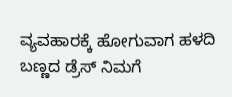ವ್ಯವಹಾರಕ್ಕೆ ಹೋಗುವಾಗ ಹಳದಿ ಬಣ್ಣದ ಡ್ರೆಸ್ ನಿಮಗೆ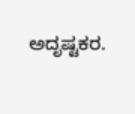ಅದೃಷ್ಟಕರ.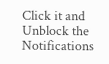Click it and Unblock the Notifications